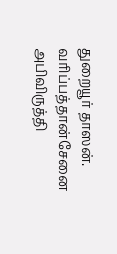துறையூர் தாஸன்.
வரிப்பத்தான்சேனை அபிவிருத்தி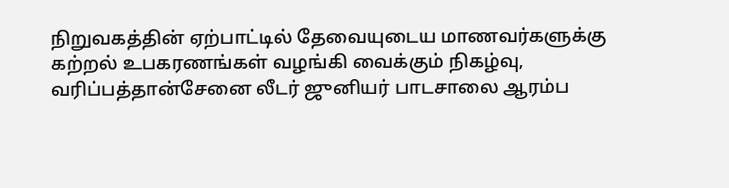நிறுவகத்தின் ஏற்பாட்டில் தேவையுடைய மாணவர்களுக்கு கற்றல் உபகரணங்கள் வழங்கி வைக்கும் நிகழ்வு, வரிப்பத்தான்சேனை லீடர் ஜுனியர் பாடசாலை ஆரம்ப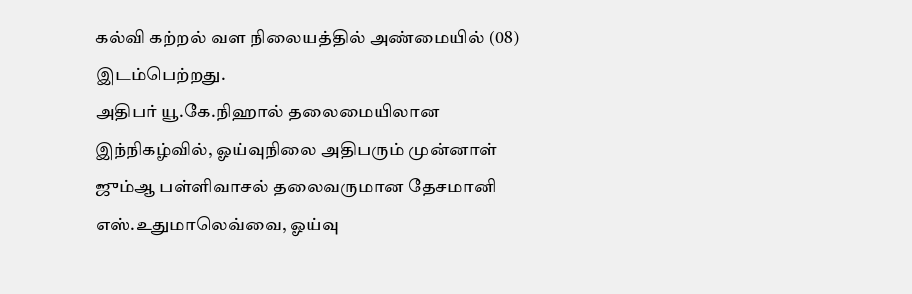கல்வி கற்றல் வள நிலையத்தில் அண்மையில் (08) இடம்பெற்றது.
அதிபர் யூ.கே.நிஹால் தலைமையிலான இந்நிகழ்வில், ஓய்வுநிலை அதிபரும் முன்னாள் ஜும்ஆ பள்ளிவாசல் தலைவருமான தேசமானி எஸ்.உதுமாலெவ்வை, ஓய்வு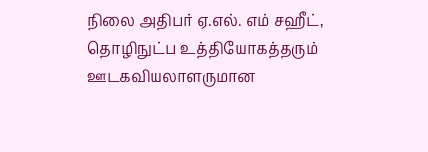நிலை அதிபர் ஏ.எல். எம் சஹீட், தொழிநுட்ப உத்தியோகத்தரும் ஊடகவியலாளருமான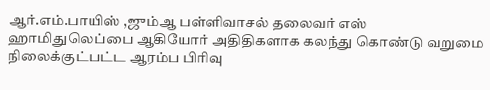ஆர்.எம்.பாயிஸ் ,ஜும்ஆ பள்ளிவாசல் தலைவர் எஸ் ஹாமிதுலெப்பை ஆகியோர் அதிதிகளாக கலந்து கொண்டு வறுமை நிலைக்குட்பட்ட ஆரம்ப பிரிவு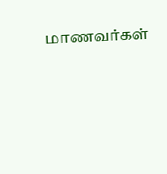மாணவர்கள்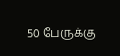50 பேருக்கு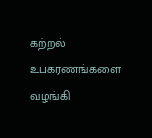கற்றல் உபகரணங்களை வழங்கி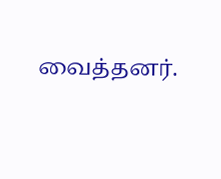வைத்தனர்.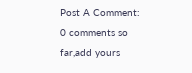Post A Comment:
0 comments so far,add yours